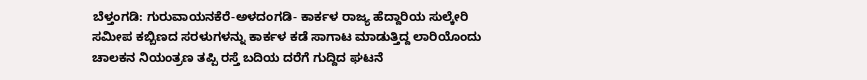ಬೆಳ್ತಂಗಡಿ: ಗುರುವಾಯನಕೆರೆ-ಅಳದಂಗಡಿ- ಕಾರ್ಕಳ ರಾಜ್ಯ ಹೆದ್ದಾರಿಯ ಸುಲ್ಕೇರಿ ಸಮೀಪ ಕಬ್ಬಿಣದ ಸರಳುಗಳನ್ನು ಕಾರ್ಕಳ ಕಡೆ ಸಾಗಾಟ ಮಾಡುತ್ತಿದ್ದ ಲಾರಿಯೊಂದು ಚಾಲಕನ ನಿಯಂತ್ರಣ ತಪ್ಪಿ ರಸ್ತೆ ಬದಿಯ ದರೆಗೆ ಗುದ್ದಿದ ಘಟನೆ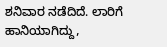ಶನಿವಾರ ನಡೆದಿದೆ. ಲಾರಿಗೆ ಹಾನಿಯಾಗಿದ್ದು,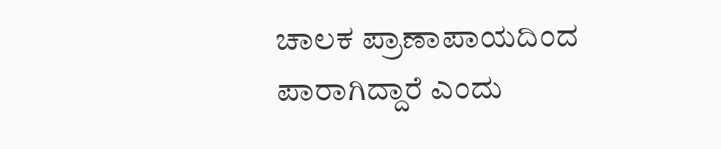ಚಾಲಕ ಪ್ರಾಣಾಪಾಯದಿಂದ ಪಾರಾಗಿದ್ದಾರೆ ಎಂದು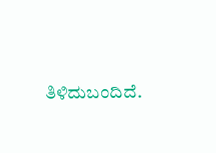ತಿಳಿದುಬಂದಿದೆ.